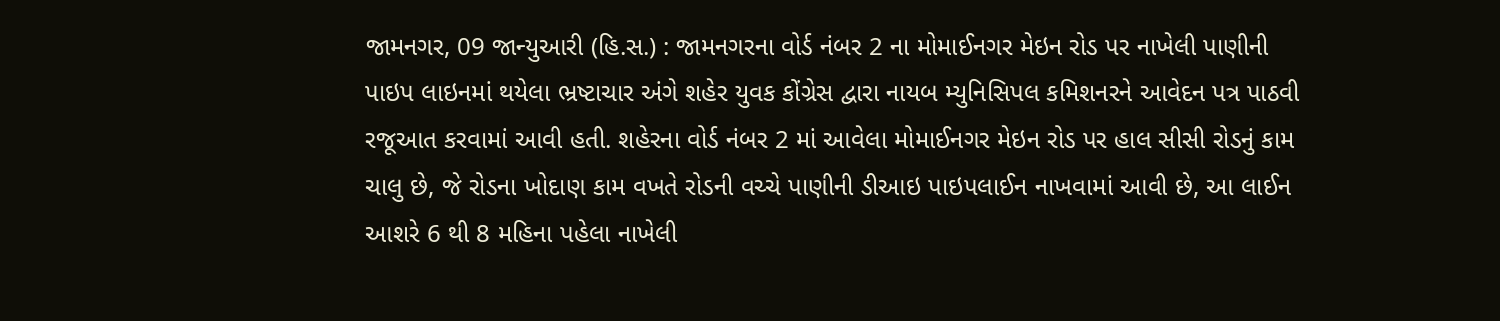જામનગર, 09 જાન્યુઆરી (હિ.સ.) : જામનગરના વોર્ડ નંબર 2 ના મોમાઈનગર મેઇન રોડ પર નાખેલી પાણીની પાઇપ લાઇનમાં થયેલા ભ્રષ્ટાચાર અંગે શહેર યુવક કોંગ્રેસ દ્વારા નાયબ મ્યુનિસિપલ કમિશનરને આવેદન પત્ર પાઠવી રજૂઆત કરવામાં આવી હતી. શહેરના વોર્ડ નંબર 2 માં આવેલા મોમાઈનગર મેઇન રોડ પર હાલ સીસી રોડનું કામ ચાલુ છે, જે રોડના ખોદાણ કામ વખતે રોડની વચ્ચે પાણીની ડીઆઇ પાઇપલાઈન નાખવામાં આવી છે, આ લાઈન આશરે 6 થી 8 મહિના પહેલા નાખેલી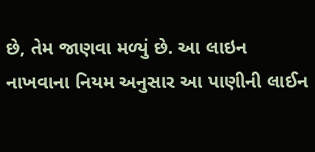છે, તેમ જાણવા મળ્યું છે. આ લાઇન નાખવાના નિયમ અનુસાર આ પાણીની લાઈન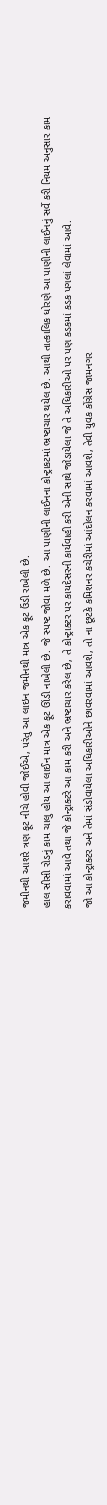જમીનથી આશરે ત્રણ ફૂટ નીચે હોવી જોઈએ, પરંતુ આ લાઇન જમીનથી માત્ર એક ફૂટ ઉંડી રાખેલી છે.
હાલ સીસી રોડનું કામ ચાલુ હોય આ લાઈન માત્ર એક ફૂટ ઊંડી નાખેલી છે. જે સ્પષ્ટ જોવા મળે છે. આ પાણીની લાઈનના કોન્ટ્રાકટમાં ભ્રષ્ટાચાર થયેલ છે. આથી તાત્કાલિક ધોરણે આ પાણીની લાઈનનું સર્વે કરી નિયમ અનુસાર કામ કરાવવામાં આવે તથા જે કોન્ટ્રાક્ટરે આ કામ કરી અને ભ્રષ્ટાચાર કરેલ છે, તે કોન્ટ્રાક્ટર પર કાયદેસરની કાર્યવાહી કરી એની સાથે જોડાયેલા જે તે અધિકારીઓ પર પણ કડકમાં કડક પગલાં લેવામાં આવે.
જો આ કોન્ટ્રાક્ટર અને તેમાં સંડોવાયેલા અધિકારીઓને છાવરવામાં આવશે, તો ના છૂટકે કમિશનર કચેરીમાં આંદોલન કરવામાં આવશે, તેવી યુવક કોંગ્રેસ જામનગર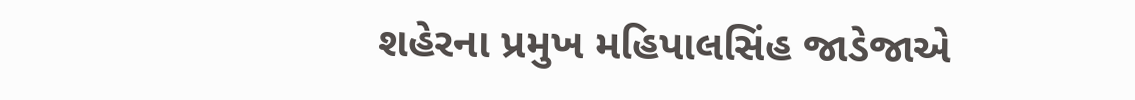શહેરના પ્રમુખ મહિપાલસિંહ જાડેજાએ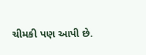ચીમકી પણ આપી છે.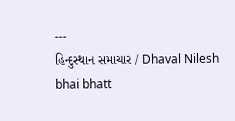---
હિન્દુસ્થાન સમાચાર / Dhaval Nilesh bhai bhatt